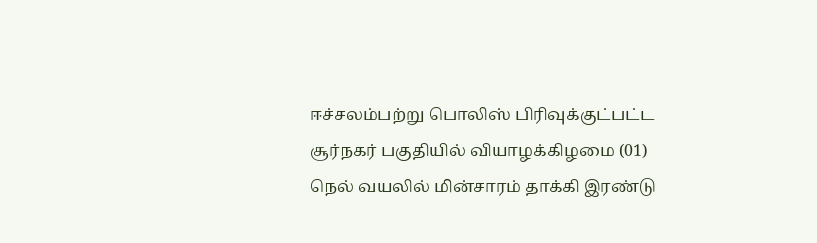ஈச்சலம்பற்று பொலிஸ் பிரிவுக்குட்பட்ட சூர்நகர் பகுதியில் வியாழக்கிழமை (01) நெல் வயலில் மின்சாரம் தாக்கி இரண்டு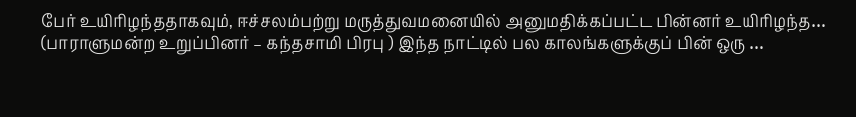பேர் உயிரிழந்ததாகவும், ஈச்சலம்பற்று மருத்துவமனையில் அனுமதிக்கப்பட்ட பின்னர் உயிரிழந்த…
(பாராளுமன்ற உறுப்பினர் – கந்தசாமி பிரபு ) இந்த நாட்டில் பல காலங்களுக்குப் பின் ஒரு …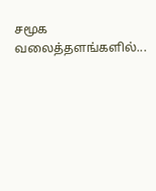சமூக வலைத்தளங்களில்...